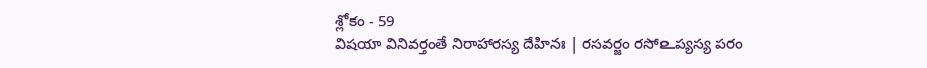శ్లోకం - 59
విషయా వినివర్తంతే నిరాహారస్య దేహినః | రసవర్జం రసో௨ప్యస్య పరం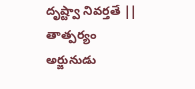దృష్ట్వా నివర్తతే ||
తాత్పర్యం
అర్జునుడు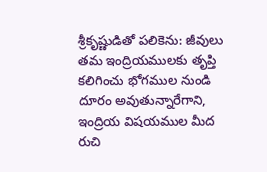శ్రీకృష్ణుడితో పలికెను: జీవులు తమ ఇంద్రియములకు తృప్తి కలిగించు భోగముల నుండి దూరం అవుతున్నారేగాని, ఇంద్రియ విషయముల మీద రుచి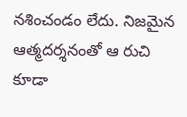నశించండం లేదు. నిజమైన ఆత్మదర్శనంతో ఆ రుచి కూడా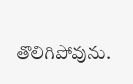తొలిగిపోవును.